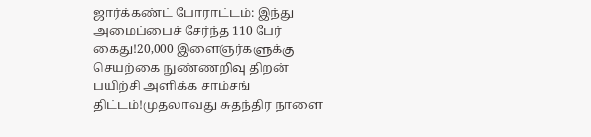ஜார்க்கண்ட் போராட்டம்: இந்து அமைப்பைச் சேர்ந்த 110 பேர் கைது!20,000 இளைஞர்களுக்கு செயற்கை நுண்ணறிவு திறன் பயிற்சி அளிக்க சாம்சங் திட்டம்!முதலாவது சுதந்திர நாளை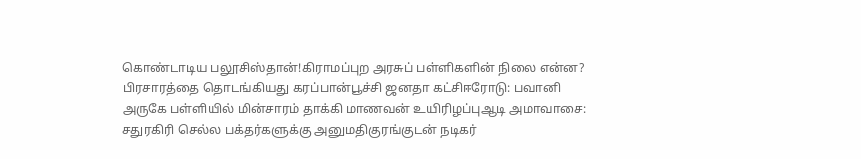கொண்டாடிய பலூசிஸ்தான்!கிராமப்புற அரசுப் பள்ளிகளின் நிலை என்ன? பிரசாரத்தை தொடங்கியது கரப்பான்பூச்சி ஜனதா கட்சிஈரோடு: பவானி அருகே பள்ளியில் மின்சாரம் தாக்கி மாணவன் உயிரிழப்புஆடி அமாவாசை: சதுரகிரி செல்ல பக்தர்களுக்கு அனுமதிகுரங்குடன் நடிகர்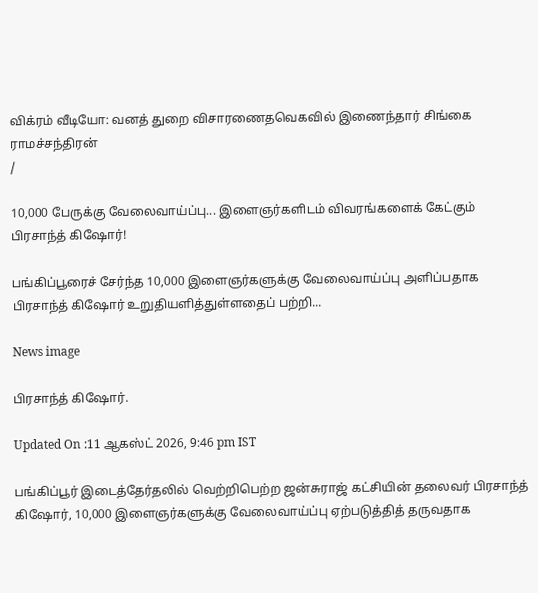விக்ரம் வீடியோ: வனத் துறை விசாரணைதவெகவில் இணைந்தார் சிங்கை ராமச்சந்திரன்
/

10,000 பேருக்கு வேலைவாய்ப்பு... இளைஞர்களிடம் விவரங்களைக் கேட்கும் பிரசாந்த் கிஷோர்!

பங்கிப்பூரைச் சேர்ந்த 10,000 இளைஞர்களுக்கு வேலைவாய்ப்பு அளிப்பதாக பிரசாந்த் கிஷோர் உறுதியளித்துள்ளதைப் பற்றி...

News image

பிரசாந்த் கிஷோர்.

Updated On :11 ஆகஸ்ட் 2026, 9:46 pm IST

பங்கிப்பூர் இடைத்தேர்தலில் வெற்றிபெற்ற ஜன்சுராஜ் கட்சியின் தலைவர் பிரசாந்த் கிஷோர், 10,000 இளைஞர்களுக்கு வேலைவாய்ப்பு ஏற்படுத்தித் தருவதாக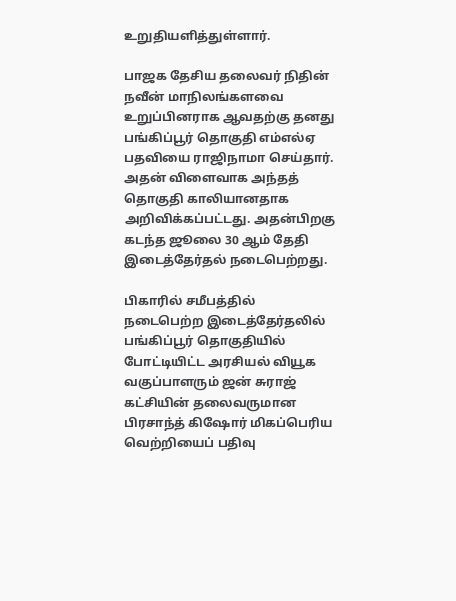உறுதியளித்துள்ளார்.

பாஜக தேசிய தலைவர் நிதின் நவீன் மாநிலங்களவை உறுப்பினராக ஆவதற்கு தனது பங்கிப்பூர் தொகுதி எம்எல்ஏ பதவியை ராஜிநாமா செய்தார். அதன் விளைவாக அந்தத் தொகுதி காலியானதாக அறிவிக்கப்பட்டது. அதன்பிறகு கடந்த ஜூலை 30 ஆம் தேதி இடைத்தேர்தல் நடைபெற்றது.

பிகாரில் சமீபத்தில் நடைபெற்ற இடைத்தேர்தலில் பங்கிப்பூர் தொகுதியில் போட்டியிட்ட அரசியல் வியூக வகுப்பாளரும் ஜன் சுராஜ் கட்சியின் தலைவருமான பிரசாந்த் கிஷோர் மிகப்பெரிய வெற்றியைப் பதிவு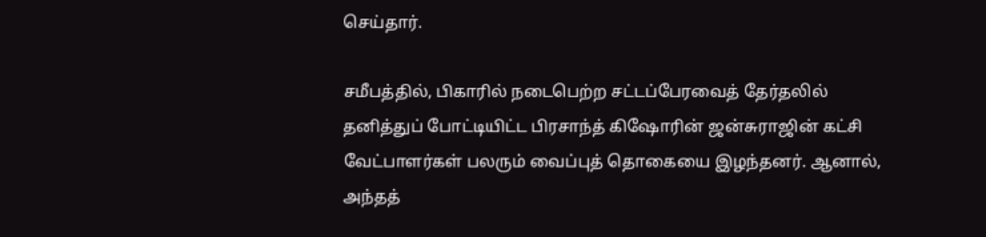செய்தார்.

சமீபத்தில், பிகாரில் நடைபெற்ற சட்டப்பேரவைத் தேர்தலில் தனித்துப் போட்டியிட்ட பிரசாந்த் கிஷோரின் ஜன்சுராஜின் கட்சி வேட்பாளர்கள் பலரும் வைப்புத் தொகையை இழந்தனர். ஆனால், அந்தத்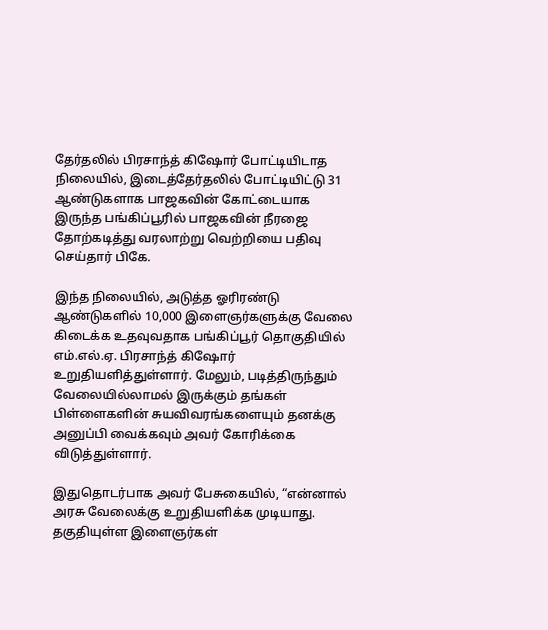தேர்தலில் பிரசாந்த் கிஷோர் போட்டியிடாத நிலையில், இடைத்தேர்தலில் போட்டியிட்டு 31 ஆண்டுகளாக பாஜகவின் கோட்டையாக இருந்த பங்கிப்பூரில் பாஜகவின் நீரஜை தோற்கடித்து வரலாற்று வெற்றியை பதிவு செய்தார் பிகே.

இந்த நிலையில், அடுத்த ஓரிரண்டு ஆண்டுகளில் 10,000 இளைஞர்களுக்கு வேலை கிடைக்க உதவுவதாக பங்கிப்பூர் தொகுதியில் எம்.எல்.ஏ. பிரசாந்த் கிஷோர் உறுதியளித்துள்ளார். மேலும், படித்திருந்தும் வேலையில்லாமல் இருக்கும் தங்கள் பிள்ளைகளின் சுயவிவரங்களையும் தனக்கு அனுப்பி வைக்கவும் அவர் கோரிக்கை விடுத்துள்ளார்.

இதுதொடர்பாக அவர் பேசுகையில், “என்னால் அரசு வேலைக்கு உறுதியளிக்க முடியாது. தகுதியுள்ள இளைஞர்கள்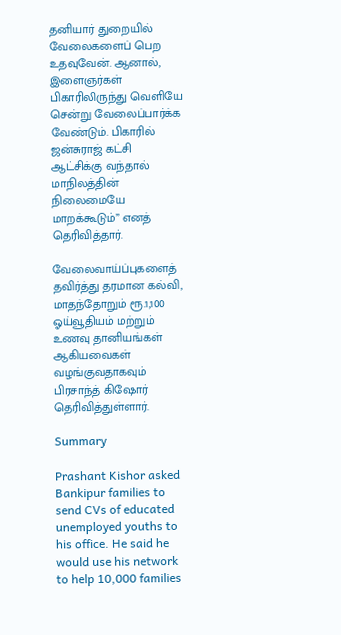தனியார் துறையில் வேலைகளைப் பெற உதவுவேன். ஆனால், இளைஞர்கள் பிகாரிலிருந்து வெளியே சென்று வேலைப்பார்க்க வேண்டும். பிகாரில் ஜன்சுராஜ் கட்சி ஆட்சிக்கு வந்தால் மாநிலத்தின் நிலைமையே மாறக்கூடும்” எனத் தெரிவித்தார்.

வேலைவாய்ப்புகளைத் தவிர்த்து தரமான கல்வி, மாதந்தோறும் ரூ.1,100 ஓய்வூதியம் மற்றும் உணவு தானியங்கள் ஆகியவைகள் வழங்குவதாகவும் பிரசாந்த் கிஷோர் தெரிவித்துள்ளார்.

Summary

Prashant Kishor asked Bankipur families to send CVs of educated unemployed youths to his office. He said he would use his network to help 10,000 families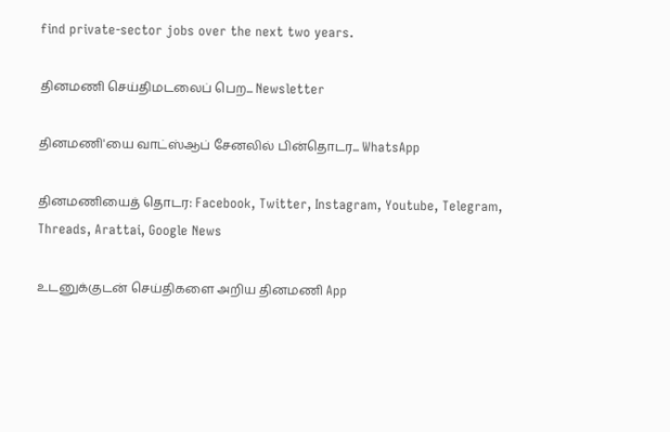find private-sector jobs over the next two years.

தினமணி செய்திமடலைப் பெற... Newsletter

தினமணி'யை வாட்ஸ்ஆப் சேனலில் பின்தொடர... WhatsApp

தினமணியைத் தொடர: Facebook, Twitter, Instagram, Youtube, Telegram, Threads, Arattai, Google News

உடனுக்குடன் செய்திகளை அறிய தினமணி App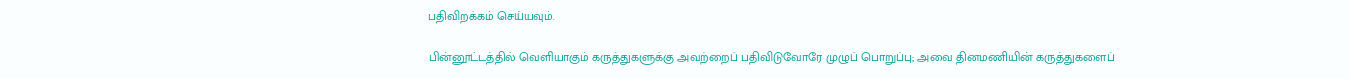பதிவிறக்கம் செய்யவும்.

பின்னூட்டத்தில் வெளியாகும் கருத்துகளுக்கு அவற்றைப் பதிவிடுவோரே முழுப் பொறுப்பு; அவை தினமணியின் கருத்துகளைப்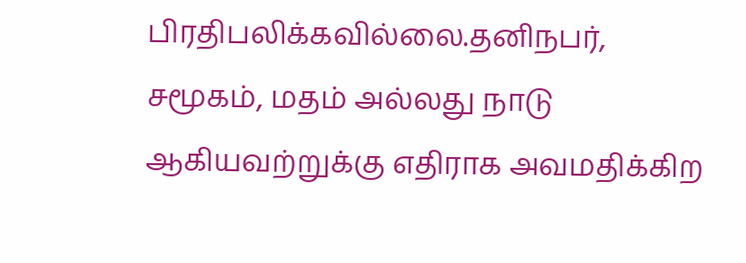பிரதிபலிக்கவில்லை.தனிநபர், சமூகம், மதம் அல்லது நாடு ஆகியவற்றுக்கு எதிராக அவமதிக்கிற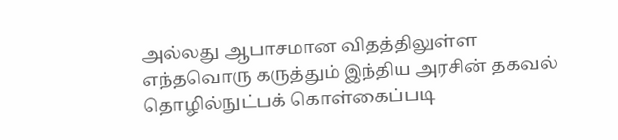அல்லது ஆபாசமான விதத்திலுள்ள எந்தவொரு கருத்தும் இந்திய அரசின் தகவல் தொழில்நுட்பக் கொள்கைப்படி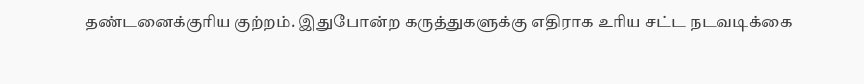தண்டனைக்குரிய குற்றம். இதுபோன்ற கருத்துகளுக்கு எதிராக உரிய சட்ட நடவடிக்கை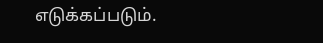எடுக்கப்படும்.